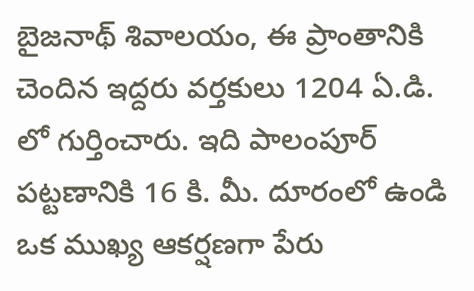బైజనాథ్ శివాలయం, ఈ ప్రాంతానికి చెందిన ఇద్దరు వర్తకులు 1204 ఏ.డి. లో గుర్తించారు. ఇది పాలంపూర్ పట్టణానికి 16 కి. మీ. దూరంలో ఉండి ఒక ముఖ్య ఆకర్షణగా పేరు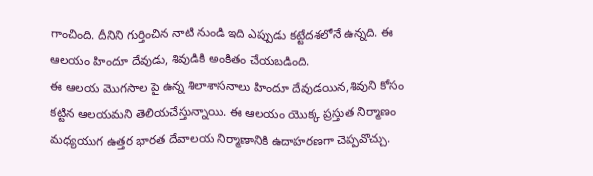గాంచింది. దీనిని గుర్తించిన నాటి నుండి ఇది ఎప్పుడు కట్టేదశలోనే ఉన్నది. ఈ ఆలయం హిందూ దేవుడు, శివుడికి అంకితం చేయబడింది.
ఈ ఆలయ మొగసాల పై ఉన్న శిలాశాసనాలు హిందూ దేవుడయిన,శివుని కోసం కట్టిన ఆలయమని తెలియచేస్తున్నాయి. ఈ ఆలయం యొక్క ప్రస్తుత నిర్మాణం మధ్యయుగ ఉత్తర భారత దేవాలయ నిర్మాణానికి ఉదాహరణగా చెప్పవొచ్చు.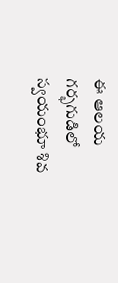ఈ ఆలయ గర్భగుడిలో స్వయంభూ శివ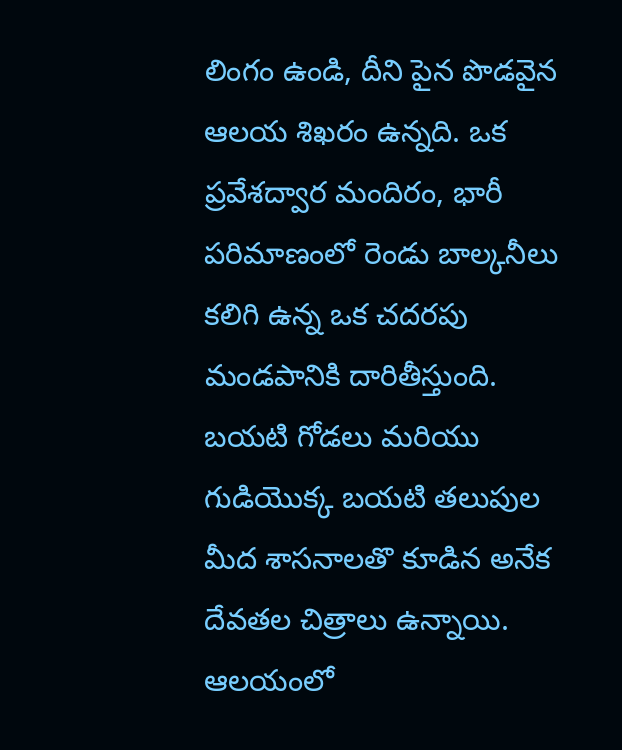లింగం ఉండి, దీని పైన పొడవైన ఆలయ శిఖరం ఉన్నది. ఒక ప్రవేశద్వార మందిరం, భారీ పరిమాణంలో రెండు బాల్కనీలు కలిగి ఉన్న ఒక చదరపు మండపానికి దారితీస్తుంది. బయటి గోడలు మరియు గుడియొక్క బయటి తలుపుల మీద శాసనాలతొ కూడిన అనేక దేవతల చిత్రాలు ఉన్నాయి.
ఆలయంలో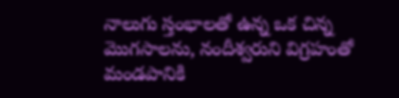నాలుగు స్తంభాలతో ఉన్న ఒక చిన్న మొగసాలను, నందీశ్వరుని విగ్రహంతో మండపానికి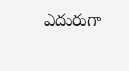ఎదురుగా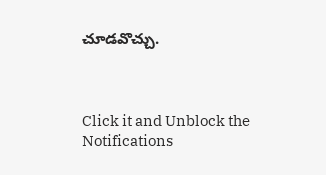చూడవొచ్చు.



Click it and Unblock the Notifications